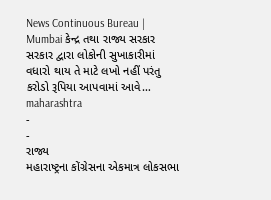News Continuous Bureau | Mumbai કેન્દ્ર તથા રાજ્ય સરકાર સરકાર દ્વારા લોકોની સુખાકારીમાં વધારો થાય તે માટે લખો નહીં પરંતુ કરોડો રૂપિયા આપવામાં આવે…
maharashtra
-
-
રાજ્ય
મહારાષ્ટ્રના કોંગ્રેસના એકમાત્ર લોકસભા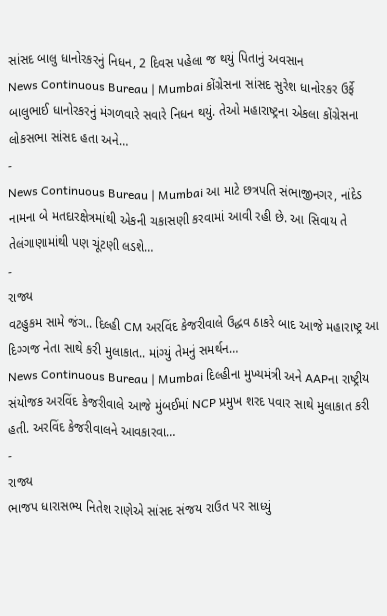સાંસદ બાલુ ધાનોરકરનું નિધન, 2 દિવસ પહેલા જ થયું પિતાનું અવસાન
News Continuous Bureau | Mumbai કોંગ્રેસના સાંસદ સુરેશ ધાનોરકર ઉર્ફે બાલુભાઈ ધાનોરકરનું મંગળવારે સવારે નિધન થયું. તેઓ મહારાષ્ટ્રના એકલા કોંગ્રેસના લોકસભા સાંસદ હતા અને…
-
News Continuous Bureau | Mumbai આ માટે છત્રપતિ સંભાજીનગર, નાંદેડ નામના બે મતદારક્ષેત્રમાંથી એકની ચકાસણી કરવામાં આવી રહી છે. આ સિવાય તે તેલંગાણામાંથી પણ ચૂંટણી લડશે…
-
રાજ્ય
વટહુકમ સામે જંગ.. દિલ્હી CM અરવિંદ કેજરીવાલે ઉદ્ધવ ઠાકરે બાદ આજે મહારાષ્ટ્ર આ દિગ્ગજ નેતા સાથે કરી મુલાકાત.. માંગ્યું તેમનું સમર્થન…
News Continuous Bureau | Mumbai દિલ્હીના મુખ્યમંત્રી અને AAPના રાષ્ટ્રીય સંયોજક અરવિંદ કેજરીવાલે આજે મુંબઈમાં NCP પ્રમુખ શરદ પવાર સાથે મુલાકાત કરી હતી. અરવિંદ કેજરીવાલને આવકારવા…
-
રાજ્ય
ભાજપ ધારાસભ્ય નિતેશ રાણેએ સાંસદ સંજય રાઉત પર સાધ્યું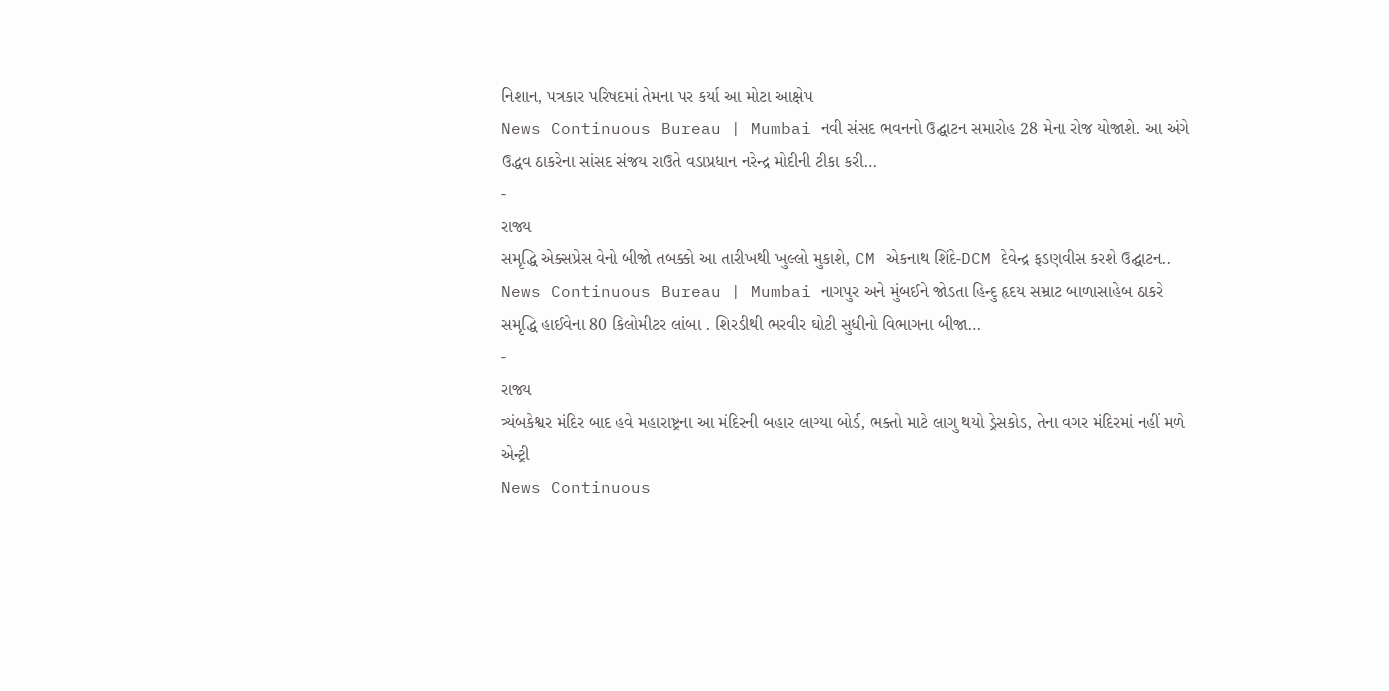નિશાન, પત્રકાર પરિષદમાં તેમના પર કર્યા આ મોટા આક્ષેપ
News Continuous Bureau | Mumbai નવી સંસદ ભવનનો ઉદ્ઘાટન સમારોહ 28 મેના રોજ યોજાશે. આ અંગે ઉદ્ધવ ઠાકરેના સાંસદ સંજય રાઉતે વડાપ્રધાન નરેન્દ્ર મોદીની ટીકા કરી…
-
રાજ્ય
સમૃદ્ધિ એક્સપ્રેસ વેનો બીજો તબક્કો આ તારીખથી ખુલ્લો મુકાશે, CM એકનાથ શિંદે-DCM દેવેન્દ્ર ફડણવીસ કરશે ઉદ્ઘાટન..
News Continuous Bureau | Mumbai નાગપુર અને મુંબઈને જોડતા હિન્દુ હૃદય સમ્રાટ બાળાસાહેબ ઠાકરે સમૃદ્ધિ હાઈવેના 80 કિલોમીટર લાંબા . શિરડીથી ભરવીર ઘોટી સુધીનો વિભાગના બીજા…
-
રાજ્ય
ત્ર્યંબકેશ્વર મંદિર બાદ હવે મહારાષ્ટ્રના આ મંદિરની બહાર લાગ્યા બોર્ડ, ભક્તો માટે લાગુ થયો ડ્રેસકોડ, તેના વગર મંદિરમાં નહીં મળે એન્ટ્રી
News Continuous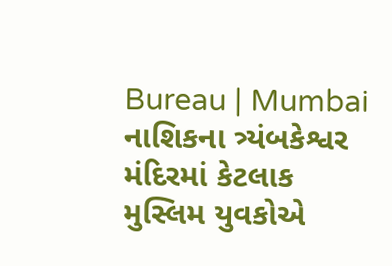Bureau | Mumbai નાશિકના ત્ર્યંબકેશ્વર મંદિરમાં કેટલાક મુસ્લિમ યુવકોએ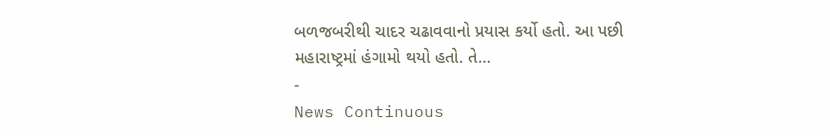બળજબરીથી ચાદર ચઢાવવાનો પ્રયાસ કર્યો હતો. આ પછી મહારાષ્ટ્રમાં હંગામો થયો હતો. તે…
-
News Continuous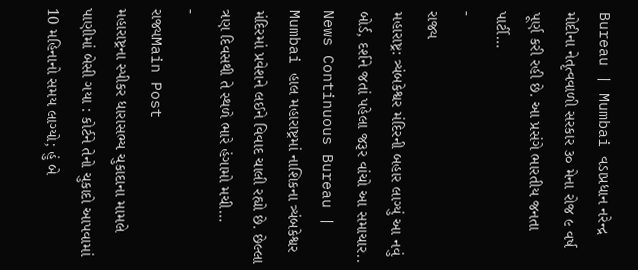Bureau | Mumbai વડાપ્રધાન નરેન્દ્ર મોદીના નેતૃત્વવાળી સરકાર ૩૦ મેના રોજ ૯ વર્ષ પૂર્ણ કરી રહી છે. આ પ્રસંગે ભારતીય જનતા પાર્ટી…
-
રાજ્ય
મહારાષ્ટ્ર: ત્ર્યંબકેશ્વર મંદિરની બહાર લાગ્યું આ નવું બોર્ડ, દર્શને જતાં પહેલા જરૂર વાંચો આ સમાચાર..
News Continuous Bureau | Mumbai હાલ મહારાષ્ટ્રમાં નાશિકના ત્ર્યંબકેશ્વર મંદિરમાં પ્રવેશને લઈને વિવાદ ચાલી રહ્યો છે. છેલ્લા ત્રણ દિવસથી તે સ્થળે ભારે હંગામો મચી…
-
રાજ્યMain Post
મહારાષ્ટ્રના સ્પીકર ધારાસભ્ય ચુકાદાના મામલે પાણીમાં બેસી ગયા : કોર્ટને તેનો ચુકાદો આપવામાં 10 મહિનાનો સમય લાગ્યો; હું બે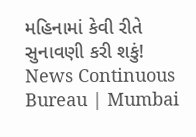મહિનામાં કેવી રીતે સુનાવણી કરી શકું!
News Continuous Bureau | Mumbai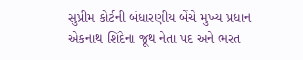સુપ્રીમ કોર્ટની બંધારણીય બેંચે મુખ્ય પ્રધાન એકનાથ શિંદેના જૂથ નેતા પદ અને ભરત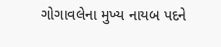ગોગાવલેના મુખ્ય નાયબ પદને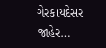ગેરકાયદેસર જાહેર…